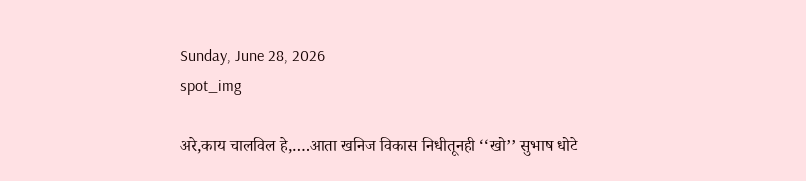Sunday, June 28, 2026
spot_img

अरे,काय चालविल हे,….आता खनिज विकास निधीतूनही ‘‘खो’’ सुभाष धोटे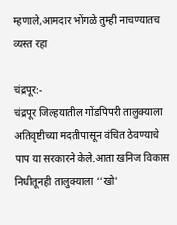म्हणाले,आमदार भोंगळे तुम्ही नाचण्यातच व्यस्त रहा

चंद्रपूर:-
चंद्रपूर जिल्हयातील गोंडपिपरी तालुक्याला अतिवृष्टीच्या मदतीपासून वंचित ठेवण्याचे पाप या सरकारने केले.आता खनिज विकास निधीतूनही तालुक्याला ‘‘खो’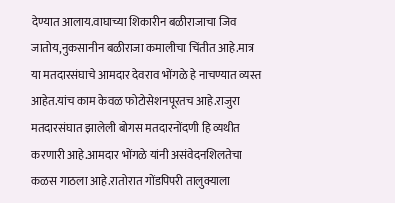देण्यात आलाय.वाघाच्या शिकारीन बळीराजाचा जिव जातोय,नुकसानीन बळीराजा कमालीचा चिंतीत आहे.मात्र या मतदारसंघाचे आमदार देवराव भोंगळे हे नाचण्यात व्यस्त आहेत.यांच काम केवळ फोटोसेशनपूरतच आहे.राजुरा मतदारसंघात झालेली बोगस मतदारनोंदणी हि व्यथीत करणारी आहे.आमदार भोंगळे यांनी असंवेदनशिलतेचा कळस गाठला आहे.रातोरात गोंडपिपरी तालुक्याला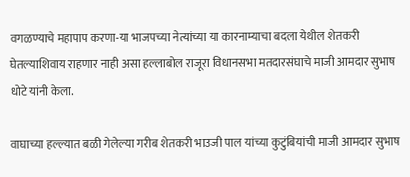वगळण्याचे महापाप करणा-या भाजपच्या नेत्यांच्या या कारनाम्याचा बदला येथील शेतकरी घेतल्याशिवाय राहणार नाही असा हल्लाबोल राजूरा विधानसभा मतदारसंघाचे माजी आमदार सुभाष धोटे यांनी केला.

वाघाच्या हल्ल्यात बळी गेलेल्या गरीब शेतकरी भाउजी पाल यांच्या कुटुंबियांची माजी आमदार सुभाष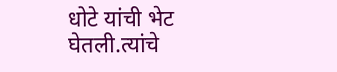धोटे यांची भेट घेतली.त्यांचे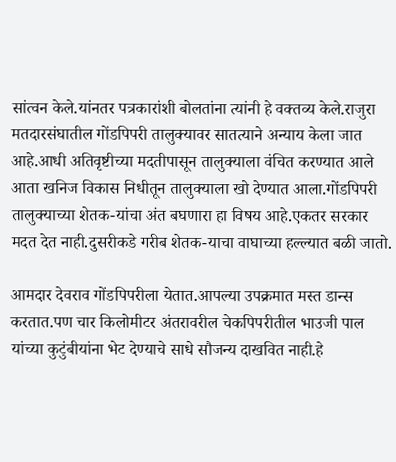सांत्वन केले.यांनतर पत्रकारांशी बोलतांना त्यांनी हे वक्तव्य केले.राजुरा मतदारसंघातील गोंडपिपरी तालुक्यावर सातत्याने अन्याय केला जात आहे.आधी अतिवृष्टीच्या मदतीपासून तालुक्याला वंचित करण्यात आले आता खनिज विकास निधीतून तालुक्याला खो देण्यात आला.गोंडपिपरी तालुक्याच्या शेतक-यांचा अंत बघणारा हा विषय आहे.एकतर सरकार मदत देत नाही.दुसरीकडे गरीब शेतक-याचा वाघाच्या हल्ल्यात बळी जातो.

आमदार देवराव गोंडपिपरीला येतात.आपल्या उपक्रमात मस्त डान्स करतात.पण चार किलोमीटर अंतरावरील चेकपिपरीतील भाउजी पाल यांच्या कुटुंबीयांना भेट देण्याचे साधे सौजन्य दाखवित नाही.हे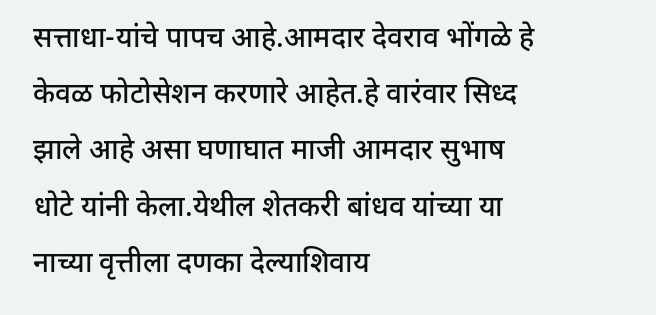सत्ताधा-यांचे पापच आहे.आमदार देवराव भोंगळे हे केवळ फोटोसेशन करणारे आहेत.हे वारंवार सिध्द झाले आहे असा घणाघात माजी आमदार सुभाष धोटे यांनी केला.येथील शेतकरी बांधव यांच्या या नाच्या वृत्तीला दणका देल्याशिवाय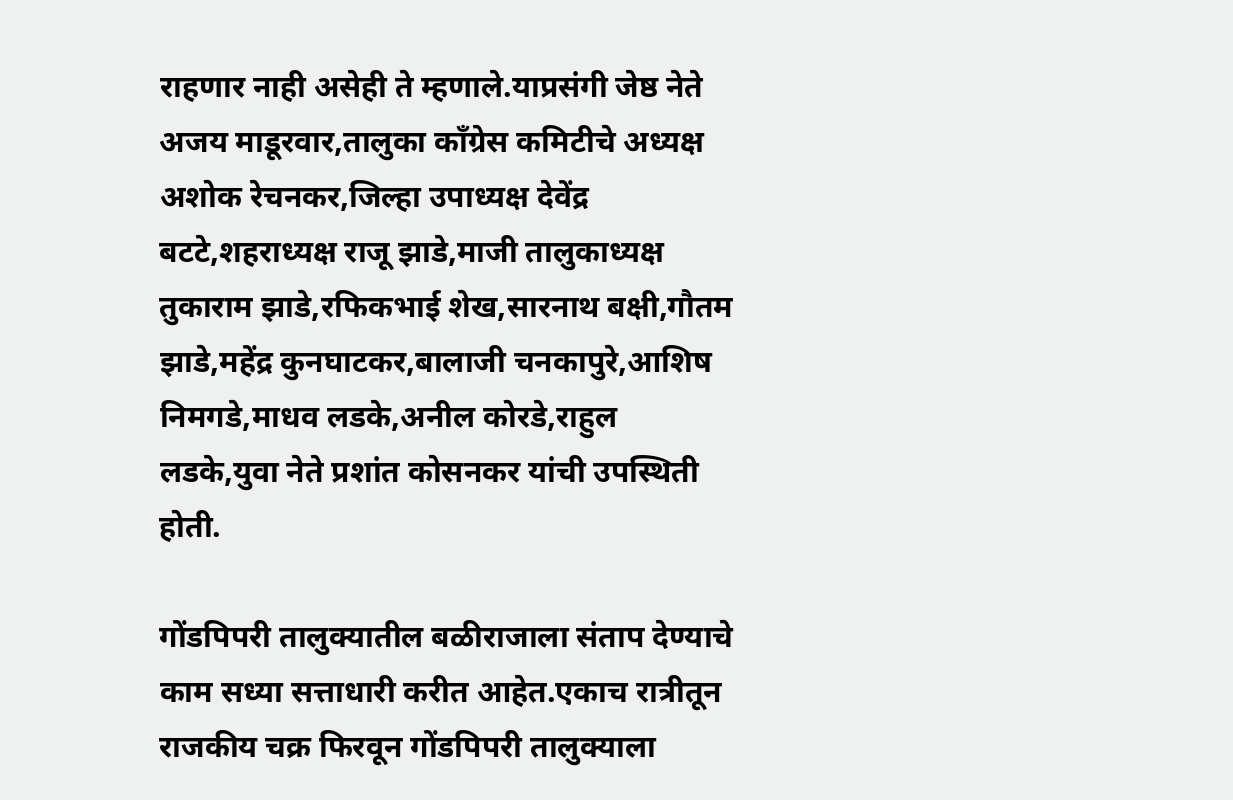राहणार नाही असेही ते म्हणाले.याप्रसंगी जेष्ठ नेते अजय माडूरवार,तालुका काँग्रेस कमिटीचे अध्यक्ष अशोक रेचनकर,जिल्हा उपाध्यक्ष देवेंद्र बटटे,शहराध्यक्ष राजू झाडे,माजी तालुकाध्यक्ष तुकाराम झाडे,रफिकभाई शेख,सारनाथ बक्षी,गौतम झाडे,महेंद्र कुनघाटकर,बालाजी चनकापुरे,आशिष निमगडे,माधव लडके,अनील कोरडे,राहुल लडके,युवा नेते प्रशांत कोसनकर यांची उपस्थिती होती.

गोंडपिपरी तालुक्यातील बळीराजाला संताप देण्याचे काम सध्या सत्ताधारी करीत आहेत.एकाच रात्रीतून राजकीय चक्र फिरवून गोंडपिपरी तालुक्याला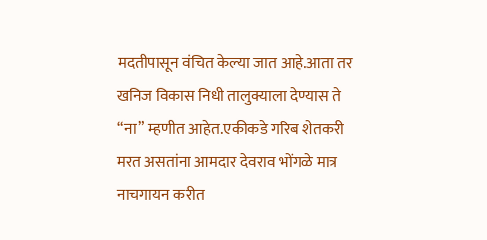मदतीपासून वंचित केल्या जात आहे.आता तर खनिज विकास निधी तालुक्याला देण्यास ते “ना” म्हणीत आहेत.एकीकडे गरिब शेतकरी मरत असतांना आमदार देवराव भोंगळे मात्र नाचगायन करीत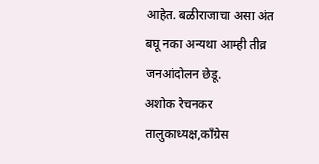आहेत. बळीराजाचा असा अंत बघू नका अन्यथा आम्ही तीव्र जनआंदोलन छेडू.
अशोक रेचनकर
तालुकाध्यक्ष,काँग्रेस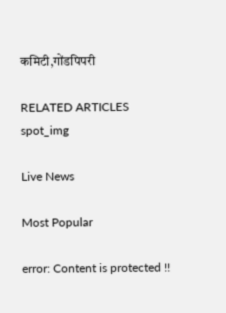कमिटी,गोंडपिपरी

RELATED ARTICLES
spot_img

Live News

Most Popular

error: Content is protected !!